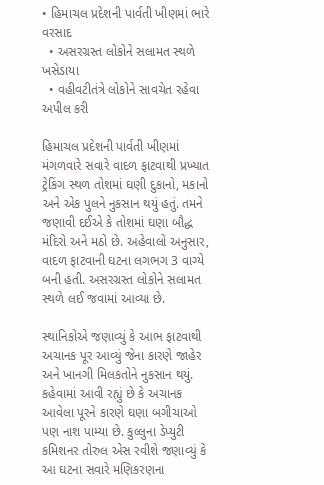• હિમાચલ પ્રદેશની પાર્વતી ખીણમાં ભારે વરસાદ
  • અસરગ્રસ્ત લોકોને સલામત સ્થળે ખસેડાયા
  • વહીવટીતંત્રે લોકોને સાવચેત રહેવા અપીલ કરી

હિમાચલ પ્રદેશની પાર્વતી ખીણમાં મંગળવારે સવારે વાદળ ફાટવાથી પ્રખ્યાત ટ્રેકિંગ સ્થળ તોશમાં ઘણી દુકાનો, મકાનો અને એક પુલને નુકસાન થયું હતું. તમને જણાવી દઈએ કે તોશમાં ઘણા બૌદ્ધ મંદિરો અને મઠો છે. અહેવાલો અનુસાર, વાદળ ફાટવાની ઘટના લગભગ 3 વાગ્યે બની હતી. અસરગ્રસ્ત લોકોને સલામત સ્થળે લઈ જવામાં આવ્યા છે.

સ્થાનિકોએ જણાવ્યું કે આભ ફાટવાથી અચાનક પૂર આવ્યું જેના કારણે જાહેર અને ખાનગી મિલકતોને નુકસાન થયું. કહેવામાં આવી રહ્યું છે કે અચાનક આવેલા પૂરને કારણે ઘણા બગીચાઓ પણ નાશ પામ્યા છે. કુલ્લુના ડેપ્યુટી કમિશનર તોરુલ એસ રવીશે જણાવ્યું કે આ ઘટના સવારે મણિકરણના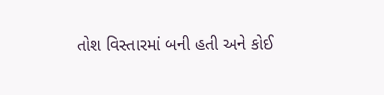તોશ વિસ્તારમાં બની હતી અને કોઈ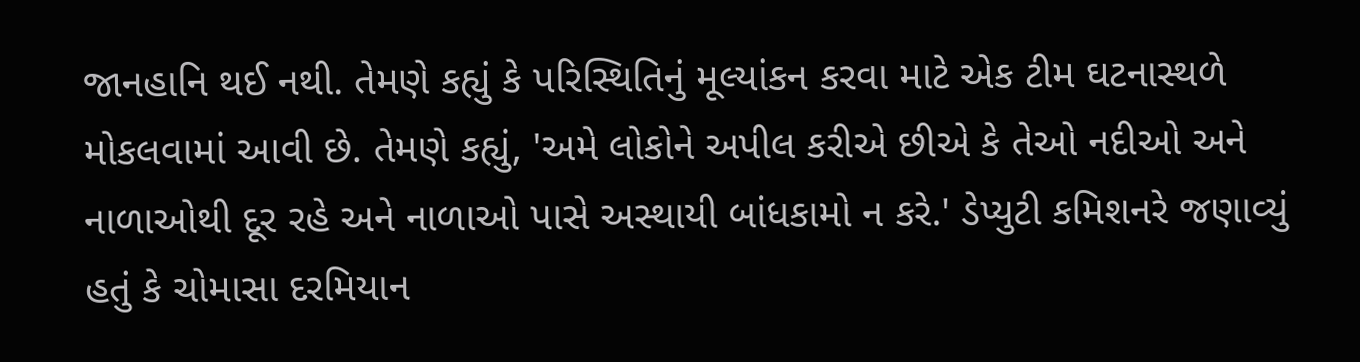જાનહાનિ થઈ નથી. તેમણે કહ્યું કે પરિસ્થિતિનું મૂલ્યાંકન કરવા માટે એક ટીમ ઘટનાસ્થળે મોકલવામાં આવી છે. તેમણે કહ્યું, 'અમે લોકોને અપીલ કરીએ છીએ કે તેઓ નદીઓ અને નાળાઓથી દૂર રહે અને નાળાઓ પાસે અસ્થાયી બાંધકામો ન કરે.' ડેપ્યુટી કમિશનરે જણાવ્યું હતું કે ચોમાસા દરમિયાન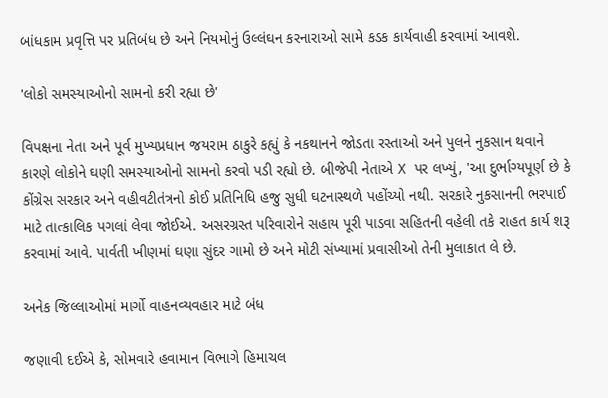બાંધકામ પ્રવૃત્તિ પર પ્રતિબંધ છે અને નિયમોનું ઉલ્લંઘન કરનારાઓ સામે કડક કાર્યવાહી કરવામાં આવશે.

'લોકો સમસ્યાઓનો સામનો કરી રહ્યા છે'

વિપક્ષના નેતા અને પૂર્વ મુખ્યપ્રધાન જયરામ ઠાકુરે કહ્યું કે નકથાનને જોડતા રસ્તાઓ અને પુલને નુકસાન થવાને કારણે લોકોને ઘણી સમસ્યાઓનો સામનો કરવો પડી રહ્યો છે. બીજેપી નેતાએ X પર લખ્યું, 'આ દુર્ભાગ્યપૂર્ણ છે કે કોંગ્રેસ સરકાર અને વહીવટીતંત્રનો કોઈ પ્રતિનિધિ હજુ સુધી ઘટનાસ્થળે પહોંચ્યો નથી. સરકારે નુકસાનની ભરપાઈ માટે તાત્કાલિક પગલાં લેવા જોઈએ. અસરગ્રસ્ત પરિવારોને સહાય પૂરી પાડવા સહિતની વહેલી તકે રાહત કાર્ય શરૂ કરવામાં આવે. પાર્વતી ખીણમાં ઘણા સુંદર ગામો છે અને મોટી સંખ્યામાં પ્રવાસીઓ તેની મુલાકાત લે છે.

અનેક જિલ્લાઓમાં માર્ગો વાહનવ્યવહાર માટે બંધ

જણાવી દઈએ કે, સોમવારે હવામાન વિભાગે હિમાચલ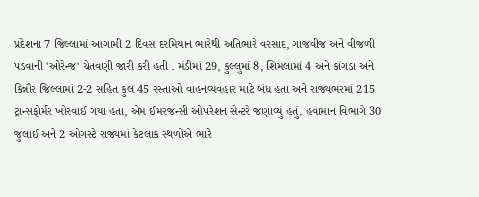પ્રદેશના 7 જિલ્લામાં આગામી 2 દિવસ દરમિયાન ભારેથી અતિભારે વરસાદ, ગાજવીજ અને વીજળી પડવાની 'ઓરેન્જ' ચેતવણી જારી કરી હતી . મંડીમાં 29, કુલ્લુમાં 8, શિમલામાં 4 અને કાંગડા અને કિન્નૌર જિલ્લામાં 2-2 સહિત કુલ 45 રસ્તાઓ વાહનવ્યવહાર માટે બંધ હતા અને રાજ્યભરમાં 215 ટ્રાન્સફોર્મર ખોરવાઈ ગયા હતા, એમ ઈમરજન્સી ઓપરેશન સેન્ટરે જણાવ્યું હતું. હવામાન વિભાગે 30 જુલાઈ અને 2 ઓગસ્ટે રાજ્યમાં કેટલાક સ્થળોએ ભારે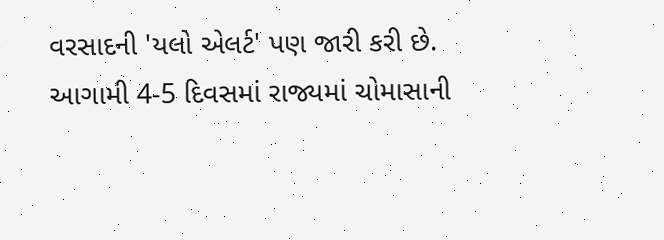વરસાદની 'યલો એલર્ટ' પણ જારી કરી છે. આગામી 4-5 દિવસમાં રાજ્યમાં ચોમાસાની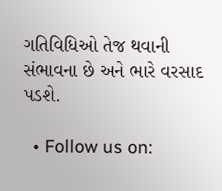ગતિવિધિઓ તેજ થવાની સંભાવના છે અને ભારે વરસાદ પડશે.

  • Follow us on: